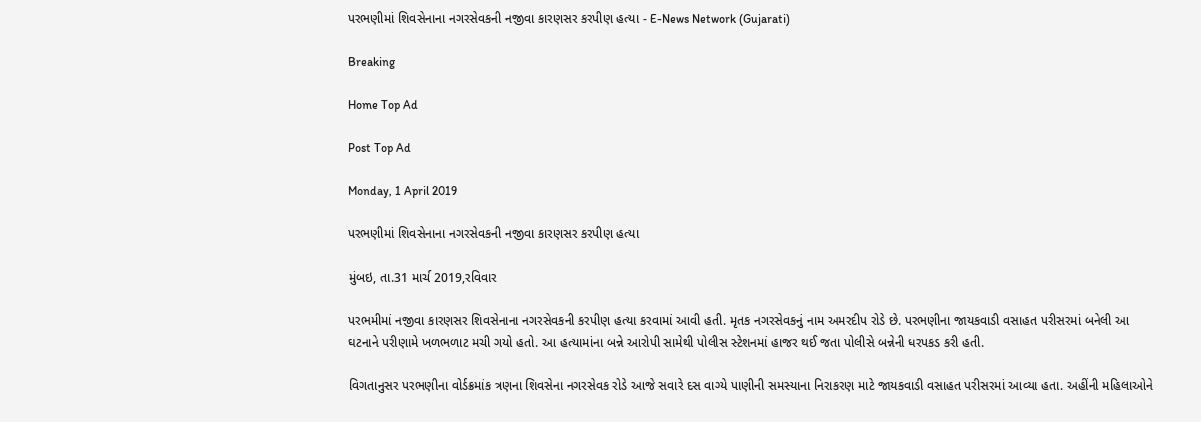પરભણીમાં શિવસેનાના નગરસેવકની નજીવા કારણસર કરપીણ હત્યા - E-News Network (Gujarati)

Breaking

Home Top Ad

Post Top Ad

Monday, 1 April 2019

પરભણીમાં શિવસેનાના નગરસેવકની નજીવા કારણસર કરપીણ હત્યા

મુંબઇ, તા.31 માર્ચ 2019,રવિવાર

પરભમીમાં નજીવા કારણસર શિવસેનાના નગરસેવકની કરપીણ હત્યા કરવામાં આવી હતી. મૃતક નગરસેવકનું નામ અમરદીપ રોડે છે. પરભણીના જાયકવાડી વસાહત પરીસરમાં બનેલી આ ઘટનાને પરીણામે ખળભળાટ મચી ગયો હતો. આ હત્યામાંના બન્ને આરોપી સામેથી પોલીસ સ્ટેશનમાં હાજર થઈ જતા પોલીસે બન્નેની ધરપકડ કરી હતી.

વિગતાનુસર પરભણીના વોર્ડક્રમાંક ત્રણના શિવસેના નગરસેવક રોડે આજે સવારે દસ વાગ્યે પાણીની સમસ્યાના નિરાકરણ માટે જાયકવાડી વસાહત પરીસરમાં આવ્યા હતા. અહીંની મહિલાઓને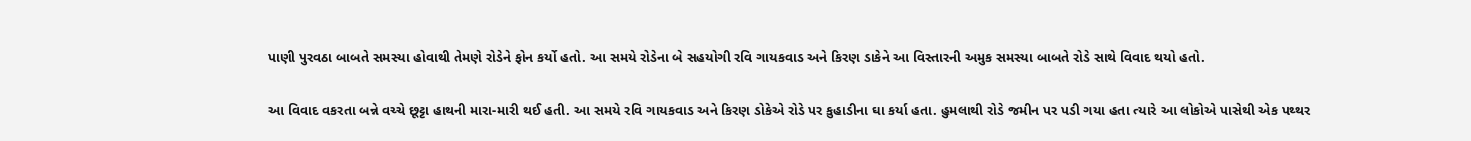પાણી પુરવઠા બાબતે સમસ્યા હોવાથી તેમણે રોડેને ફોન કર્યો હતો. આ સમયે રોડેના બે સહયોગી રવિ ગાયકવાડ અને કિરણ ડાકેને આ વિસ્તારની અમુક સમસ્યા બાબતે રોડે સાથે વિવાદ થયો હતો.

આ વિવાદ વકરતા બન્ને વચ્ચે છૂટ્ટા હાથની મારા-મારી થઈ હતી. આ સમયે રવિ ગાયકવાડ અને કિરણ ડોકેએ રોડે પર કુહાડીના ઘા કર્યા હતા. હુમલાથી રોડે જમીન પર પડી ગયા હતા ત્યારે આ લોકોએ પાસેથી એક પથ્થર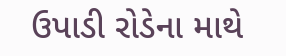ઉપાડી રોડેના માથે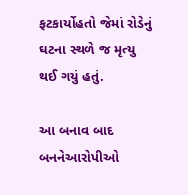ફટકાર્યોહતો જેમાં રોડેનું ઘટના સ્થળે જ મૃત્યુ થઈ ગયું હતું.

આ બનાવ બાદ બનનેઆરોપીઓ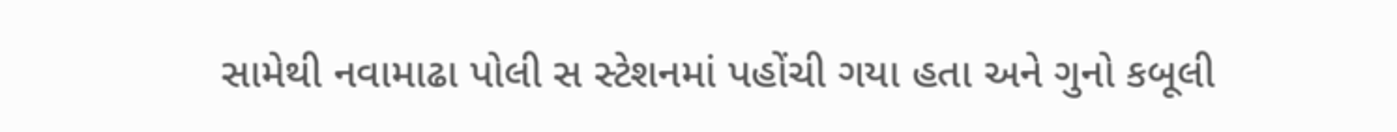સામેથી નવામાઢા પોલી સ સ્ટેશનમાં પહોંચી ગયા હતા અને ગુનો કબૂલી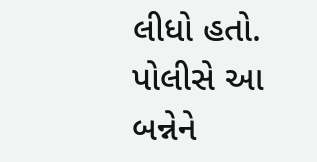લીધો હતો. પોલીસે આ બન્નેને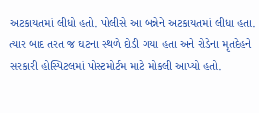અટકાયતમાં લીધો હતો. પોલીસે આ બન્નેને અટકાયતમાં લીધા હતા. ત્યાર બાદ તરત જ ઘટના સ્થળે દોડી ગયા હતા અને રોડેના મૃતદેહને સરકારી હોસ્પિટલમાં પોસ્ટમોર્ટમ માટે મોકલી આપ્યો હતો.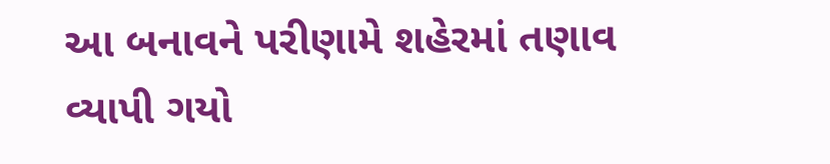આ બનાવને પરીણામે શહેરમાં તણાવ વ્યાપી ગયો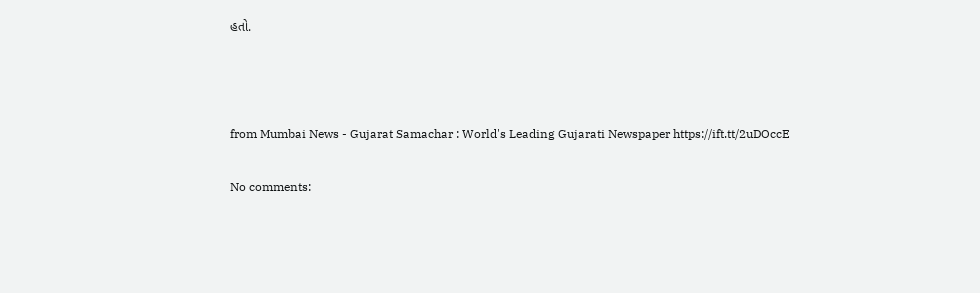હતો.



from Mumbai News - Gujarat Samachar : World's Leading Gujarati Newspaper https://ift.tt/2uDOccE

No comments: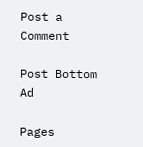Post a Comment

Post Bottom Ad

Pages